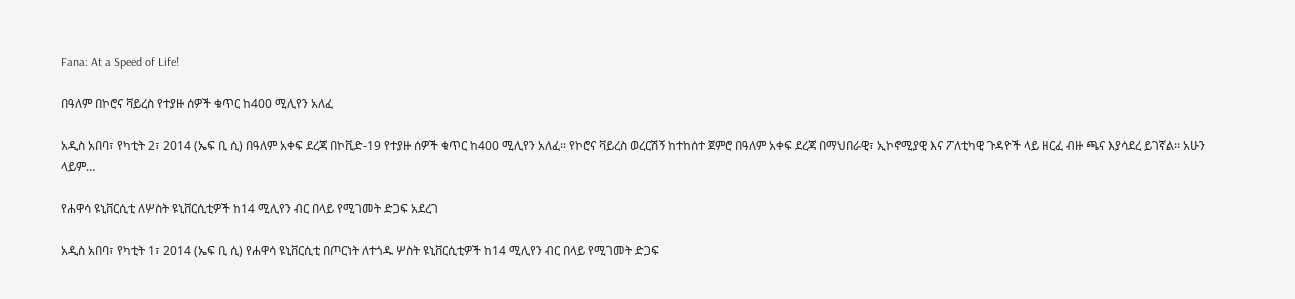Fana: At a Speed of Life!

በዓለም በኮሮና ቫይረስ የተያዙ ሰዎች ቁጥር ከ400 ሚሊየን አለፈ

አዲስ አበባ፣ የካቲት 2፣ 2014 (ኤፍ ቢ ሲ) በዓለም አቀፍ ደረጃ በኮቪድ-19 የተያዙ ሰዎች ቁጥር ከ400 ሚሊየን አለፈ፡፡ የኮሮና ቫይረስ ወረርሽኝ ከተከሰተ ጀምሮ በዓለም አቀፍ ደረጃ በማህበራዊ፣ ኢኮኖሚያዊ እና ፖለቲካዊ ጉዳዮች ላይ ዘርፈ ብዙ ጫና እያሳደረ ይገኛል፡፡ አሁን ላይም…

የሐዋሳ ዩኒቨርሲቲ ለሦስት ዩኒቨርሲቲዎች ከ14 ሚሊየን ብር በላይ የሚገመት ድጋፍ አደረገ

አዲስ አበባ፣ የካቲት 1፣ 2014 (ኤፍ ቢ ሲ) የሐዋሳ ዩኒቨርሲቲ በጦርነት ለተጎዱ ሦስት ዩኒቨርሲቲዎች ከ14 ሚሊየን ብር በላይ የሚገመት ድጋፍ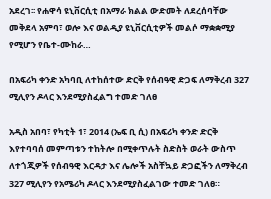አደረገ፡፡ የሐዋሳ ዩኒቨርሲቲ በአማራ ክልል ውድመት ለደረሰባቸው መቅደላ አምባ፣ ወሎ እና ወልዲያ ዩኒቨርሲቲዎች መልሶ ማቋቋሚያ የሚሆን የቤተ-ሙከራ…

በአፍሪካ ቀንድ አካባቢ ለተከሰተው ድርቅ የሰብዓዊ ድጋፍ ለማቅረብ 327 ሚሊየን ዶላር እንደሚያስፈልግ ተመድ ገለፀ

አዲስ አበባ፣ የካቲት 1፣ 2014 (ኤፍ ቢ ሲ) በአፍሪካ ቀንድ ድርቅ እየተባባሰ መምጣቱን ተከትሎ በሚቀጥሉት ስድስት ወራት ውስጥ ለተጎጂዎች የሰብዓዊ እርዳታ እና ሌሎች አስቸኳይ ድጋፎችን ለማቅረብ 327 ሚሊየን የአሜሪካ ዶላር እንደሚያስፈልገው ተመድ ገለፀ።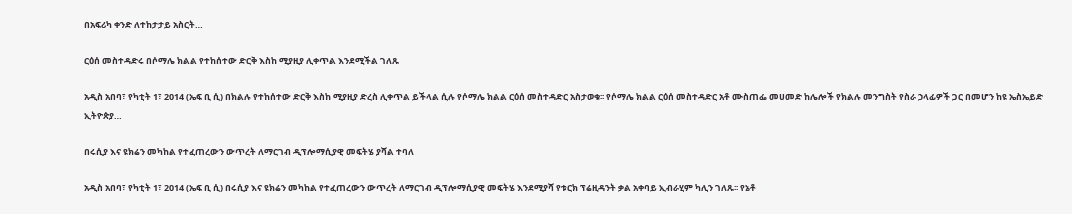በአፍሪካ ቀንድ ለተከታታይ አስርት…

ርዕሰ መስተዳድሩ በሶማሌ ክልል የተከሰተው ድርቅ እስከ ሚያዚያ ሊቀጥል እንደሚችል ገለጹ

አዲስ አበባ፣ የካቲት 1፣ 2014 (ኤፍ ቢ ሲ) በክልሉ የተከሰተው ድርቅ እስከ ሚያዚያ ድረስ ሊቀጥል ይችላል ሲሉ የሶማሌ ክልል ርዕሰ መስተዳድር አስታወቁ፡፡ የሶማሌ ክልል ርዕሰ መስተዳድር አቶ ሙስጠፌ መሀመድ ከሌሎች የክልሉ መንግስት የስራ ኃላፊዎች ጋር በመሆን ከዩ ኤስኤይድ ኢትዮጵያ…

በሩሲያ እና ዩክሬን መካከል የተፈጠረውን ውጥረት ለማርገብ ዲፕሎማሲያዊ መፍትሄ ያሻል ተባለ

አዲስ አበባ፣ የካቲት 1፣ 2014 (ኤፍ ቢ ሲ) በሩሲያ እና ዩክሬን መካከል የተፈጠረውን ውጥረት ለማርገብ ዲፕሎማሲያዊ መፍትሄ እንደሚያሻ የቱርክ ፕሬዚዳንት ቃል አቀባይ ኢብራሂም ካሊን ገለጹ፡፡ የኔቶ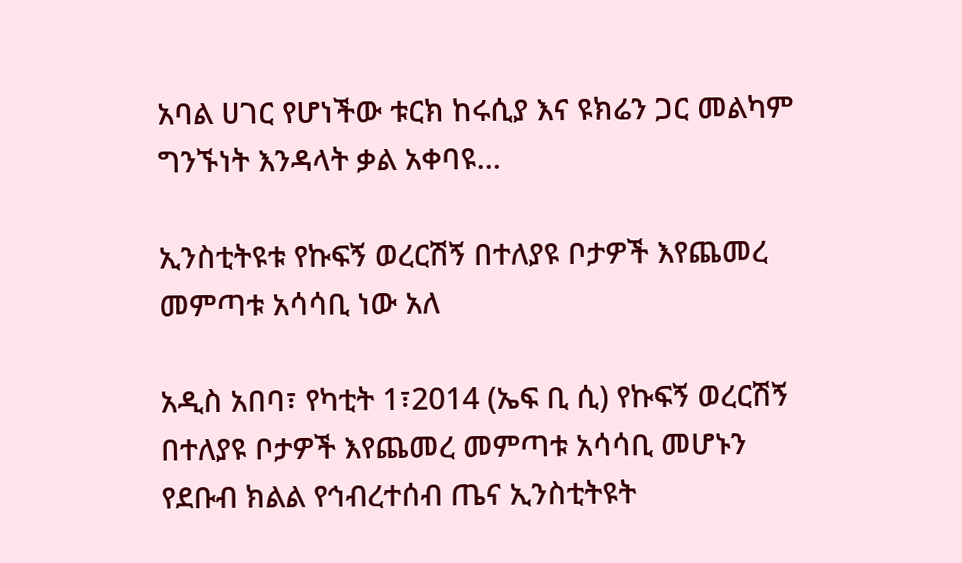አባል ሀገር የሆነችው ቱርክ ከሩሲያ እና ዩክሬን ጋር መልካም ግንኙነት እንዳላት ቃል አቀባዩ…

ኢንስቲትዩቱ የኩፍኝ ወረርሽኝ በተለያዩ ቦታዎች እየጨመረ መምጣቱ አሳሳቢ ነው አለ

አዲስ አበባ፣ የካቲት 1፣2014 (ኤፍ ቢ ሲ) የኩፍኝ ወረርሽኝ በተለያዩ ቦታዎች እየጨመረ መምጣቱ አሳሳቢ መሆኑን የደቡብ ክልል የኅብረተሰብ ጤና ኢንስቲትዩት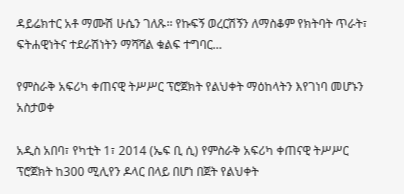ዳይሬክተር አቶ ማሙሽ ሁሴን ገለጹ፡፡ የኩፍኝ ወረርሽኝን ለማስቆም የክትባት ጥራት፣ ፍትሐዊነትና ተደራሽነትን ማሻሻል ቁልፍ ተግባር…

የምስራቅ አፍሪካ ቀጠናዊ ትሥሥር ፕሮጀክት የልህቀት ማዕከላትን እየገነባ መሆኑን አስታወቀ

አዲስ አበባ፣ የካቲት 1፣ 2014 (ኤፍ ቢ ሲ) የምስራቅ አፍሪካ ቀጠናዊ ትሥሥር ፕሮጀክት ከ300 ሚሊየን ዶላር በላይ በሆነ በጀት የልህቀት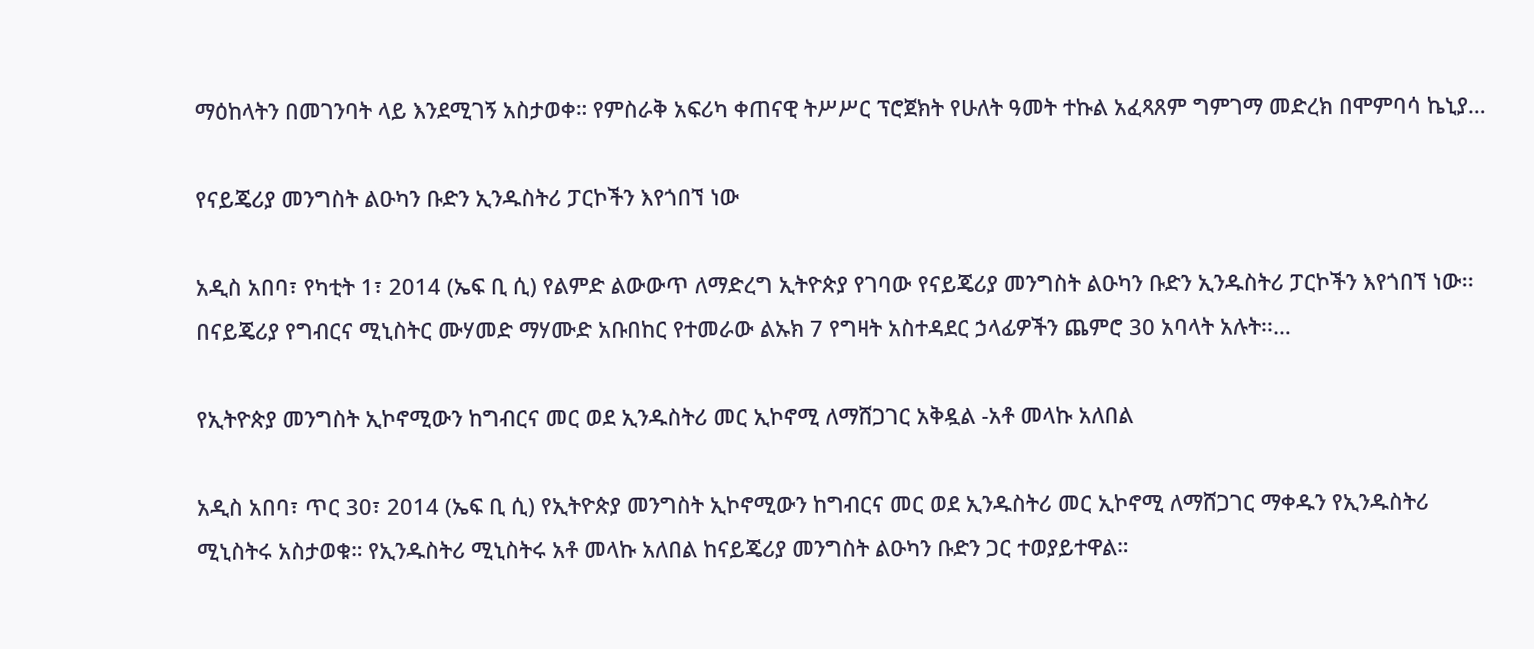ማዕከላትን በመገንባት ላይ እንደሚገኝ አስታወቀ። የምስራቅ አፍሪካ ቀጠናዊ ትሥሥር ፕሮጀክት የሁለት ዓመት ተኩል አፈጻጸም ግምገማ መድረክ በሞምባሳ ኬኒያ…

የናይጄሪያ መንግስት ልዑካን ቡድን ኢንዱስትሪ ፓርኮችን እየጎበኘ ነው

አዲስ አበባ፣ የካቲት 1፣ 2014 (ኤፍ ቢ ሲ) የልምድ ልውውጥ ለማድረግ ኢትዮጵያ የገባው የናይጄሪያ መንግስት ልዑካን ቡድን ኢንዱስትሪ ፓርኮችን እየጎበኘ ነው፡፡ በናይጄሪያ የግብርና ሚኒስትር ሙሃመድ ማሃሙድ አቡበከር የተመራው ልኡክ 7 የግዛት አስተዳደር ኃላፊዎችን ጨምሮ 30 አባላት አሉት፡፡…

የኢትዮጵያ መንግስት ኢኮኖሚውን ከግብርና መር ወደ ኢንዱስትሪ መር ኢኮኖሚ ለማሸጋገር አቅዷል -አቶ መላኩ አለበል

አዲስ አበባ፣ ጥር 30፣ 2014 (ኤፍ ቢ ሲ) የኢትዮጵያ መንግስት ኢኮኖሚውን ከግብርና መር ወደ ኢንዱስትሪ መር ኢኮኖሚ ለማሸጋገር ማቀዱን የኢንዱስትሪ ሚኒስትሩ አስታወቁ። የኢንዱስትሪ ሚኒስትሩ አቶ መላኩ አለበል ከናይጄሪያ መንግስት ልዑካን ቡድን ጋር ተወያይተዋል።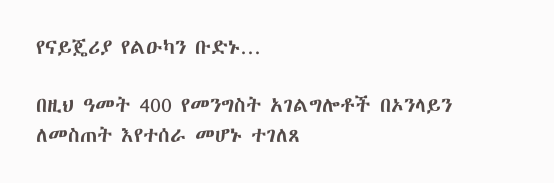የናይጄሪያ የልዑካን ቡድኑ…

በዚህ ዓመት 400 የመንግስት አገልግሎቶች በኦንላይን ለመስጠት እየተሰራ መሆኑ ተገለጸ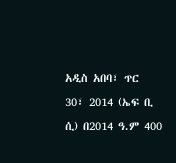አዲስ አበባ፣ ጥር 30፣ 2014 (ኤፍ ቢ ሲ) በ2014 ዓ.ም 400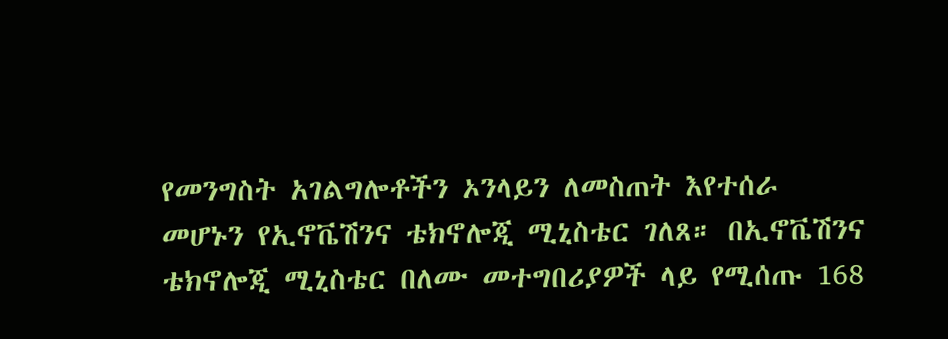የመንግስት አገልግሎቶችን ኦንላይን ለመስጠት እየተሰራ መሆኑን የኢኖቬሽንና ቴክኖሎጂ ሚኒስቴር ገለጸ። በኢኖቬሽንና ቴክኖሎጂ ሚኒስቴር በለሙ መተግበሪያዎች ላይ የሚሰጡ 168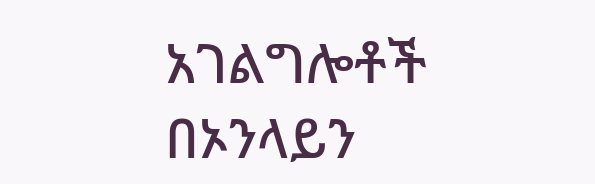አገልግሎቶች በኦንላይን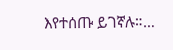እየተሰጡ ይገኛሉ።…